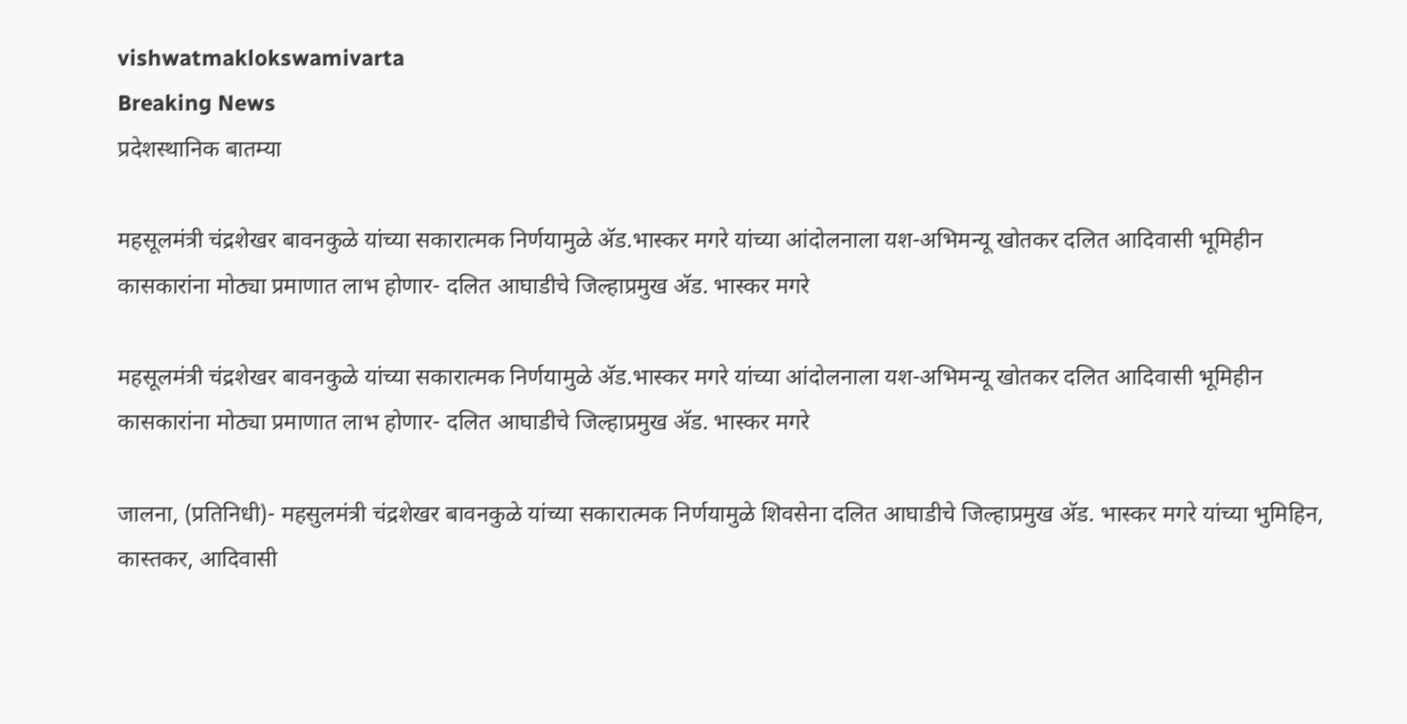vishwatmaklokswamivarta
Breaking News
प्रदेशस्थानिक बातम्या

महसूलमंत्री चंद्रशेखर बावनकुळे यांच्या सकारात्मक निर्णयामुळे अ‍ॅड.भास्कर मगरे यांच्या आंदोलनाला यश-अभिमन्यू खोतकर दलित आदिवासी भूमिहीन कासकारांना मोठ्या प्रमाणात लाभ होणार- दलित आघाडीचे जिल्हाप्रमुख अ‍ॅड. भास्कर मगरे

महसूलमंत्री चंद्रशेखर बावनकुळे यांच्या सकारात्मक निर्णयामुळे अ‍ॅड.भास्कर मगरे यांच्या आंदोलनाला यश-अभिमन्यू खोतकर दलित आदिवासी भूमिहीन कासकारांना मोठ्या प्रमाणात लाभ होणार- दलित आघाडीचे जिल्हाप्रमुख अ‍ॅड. भास्कर मगरे

जालना, (प्रतिनिधी)- महसुलमंत्री चंद्रशेखर बावनकुळे यांच्या सकारात्मक निर्णयामुळे शिवसेना दलित आघाडीचे जिल्हाप्रमुख अ‍ॅड. भास्कर मगरे यांच्या भुमिहिन, कास्तकर, आदिवासी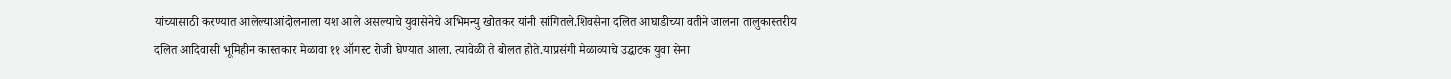यांच्यासाठी करण्यात आलेल्याआंदोलनाला यश आले असल्याचे युवासेनेचे अभिमन्यु खोतकर यांनी सांगितले.शिवसेना दलित आघाडीच्या वतीने जालना तालुकास्तरीय दलित आदिवासी भूमिहीन कास्तकार मेळावा ११ ऑगस्ट रोजी घेण्यात आला. त्यावेळी ते बोलत होते.याप्रसंगी मेळाव्याचे उद्घाटक युवा सेना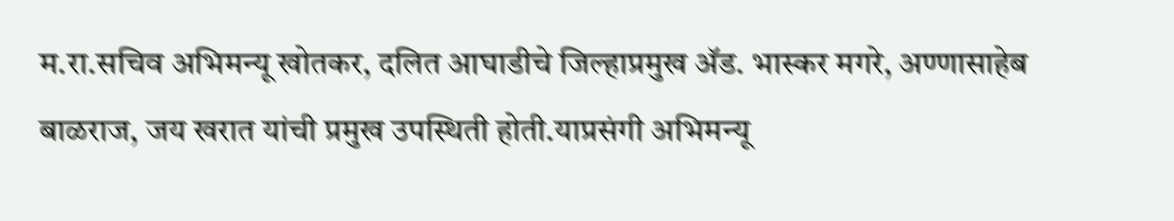म.रा.सचिव अभिमन्यू खोतकर, दलित आघाडीचे जिल्हाप्रमुख अ‍ॅड. भास्कर मगरे, अण्णासाहेब बाळराज, जय खरात यांची प्रमुख उपस्थिती होती.याप्रसंगी अभिमन्यू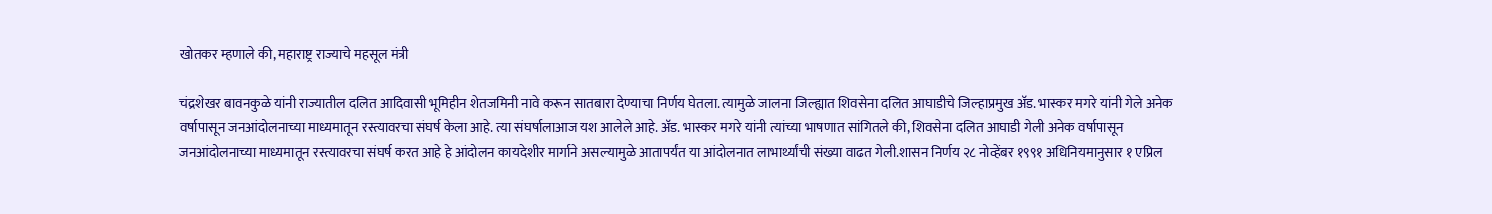खोतकर म्हणाले की, महाराष्ट्र राज्याचे महसूल मंत्री

चंद्रशेखर बावनकुळे यांनी राज्यातील दलित आदिवासी भूमिहीन शेतजमिनी नावे करून सातबारा देण्याचा निर्णय घेतला. त्यामुळे जालना जिल्ह्यात शिवसेना दलित आघाडीचे जिल्हाप्रमुख अ‍ॅड. भास्कर मगरे यांनी गेले अनेक वर्षापासून जनआंदोलनाच्या माध्यमातून रस्त्यावरचा संघर्ष केला आहे. त्या संघर्षालाआज यश आलेले आहे. अ‍ॅड. भास्कर मगरे यांनी त्यांच्या भाषणात सांगितले की, शिवसेना दलित आघाडी गेली अनेक वर्षापासून जनआंदोलनाच्या माध्यमातून रस्त्यावरचा संघर्ष करत आहे हे आंदोलन कायदेशीर मार्गाने असल्यामुळे आतापर्यंत या आंदोलनात लाभार्थ्यांची संख्या वाढत गेली.शासन निर्णय २८ नोव्हेंबर १९९१ अधिनियमानुसार १ एप्रिल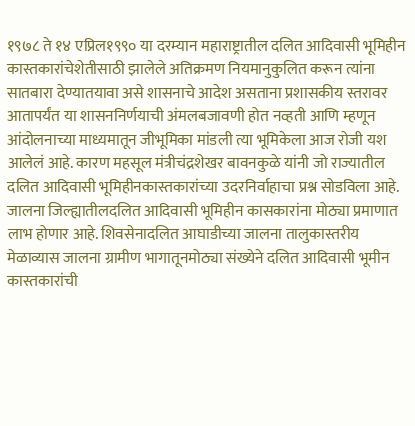१९७८ ते १४ एप्रिल१९९० या दरम्यान महाराष्ट्रातील दलित आदिवासी भूमिहीन कास्तकारांचेशेतीसाठी झालेले अतिक्रमण नियमानुकुलित करून त्यांना सातबारा देण्यातयावा असे शासनाचे आदेश असताना प्रशासकीय स्तरावर आतापर्यंत या शासननिर्णयाची अंमलबजावणी होत नव्हती आणि म्हणून आंदोलनाच्या माध्यमातून जीभूमिका मांडली त्या भूमिकेला आज रोजी यश आलेलं आहे. कारण महसूल मंत्रीचंद्रशेखर बावनकुळे यांनी जो राज्यातील दलित आदिवासी भूमिहीनकास्तकारांच्या उदरनिर्वाहाचा प्रश्न सोडविला आहे. जालना जिल्ह्यातीलदलित आदिवासी भूमिहीन कासकारांना मोठ्या प्रमाणात लाभ होणार आहे. शिवसेनादलित आघाडीच्या जालना तालुकास्तरीय मेळाव्यास जालना ग्रामीण भागातूनमोठ्या संख्येने दलित आदिवासी भूमीन कास्तकारांची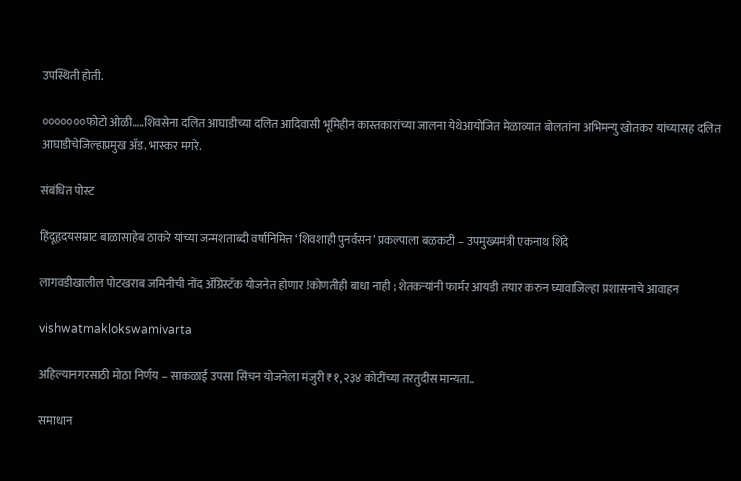उपस्थिती होती.

०००००००फोटो ओळी…..शिवसेना दलित आघाडीच्या दलित आदिवासी भूमिहीन कास्तकारांच्या जालना येथेआयोजित मेळाव्यात बोलतांना अभिमन्यु खोतकर यांच्यासह दलित आघाडीचेजिल्हाप्रमुख अ‍ॅड. भास्कर मगरे.

संबंधित पोस्ट

हिंदूहृदयसम्राट बाळासाहेब ठाकरे यांच्या जन्मशताब्दी वर्षानिमित्त ‘शिवशाही पुनर्वसन’ प्रकल्पाला बळकटी – उपमुख्यमंत्री एकनाथ शिंदे

लागवडीखालील पोटखराब जमिनीची नोंद ॲग्रिस्टॅक योजनेत होणार !कोणतीही बाधा नाही ; शेतकऱ्यांनी फार्मर आयडी तयार करुन घ्यावाजिल्हा प्रशासनाचे आवाहन

vishwatmaklokswamivarta

अहिल्यानगरसाठी मोठा निर्णय – साकळाई उपसा सिंचन योजनेला मंजुरी ₹१,२३४ कोटींच्या तरतुदीस मान्यता..

समाधान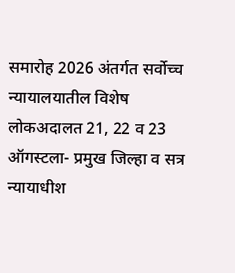समारोह 2026 अंतर्गत सर्वोच्च न्यायालयातील विशेष लोकअदालत 21, 22 व 23 ऑगस्टला- प्रमुख जिल्हा व सत्र न्यायाधीश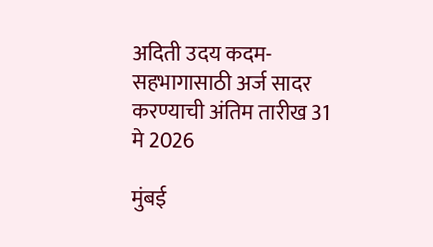अदिती उदय कदम- सहभागासाठी अर्ज सादर करण्याची अंतिम तारीख 31 मे 2026

मुंबई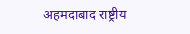अहमदाबाद राष्ट्रीय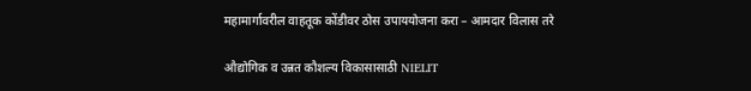महामार्गावरील वाहतूक कोंडीवर ठोस उपाययोजना करा – आमदार विलास तरे

औद्योगिक व उन्नत कौशल्य विकासासाठी NIELIT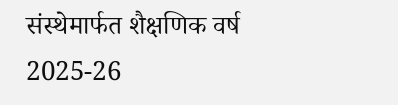संस्थेमार्फत शैक्षणिक वर्ष 2025-26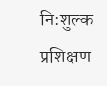नि:शुल्क प्रशिक्षण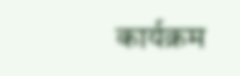कार्यक्रम